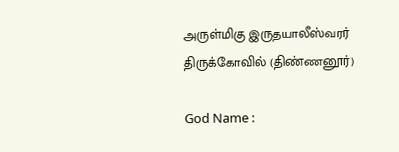அருள்மிகு இருதயாலீஸ்வரர் திருக்கோவில் (திண்ணனூர்)

God Name :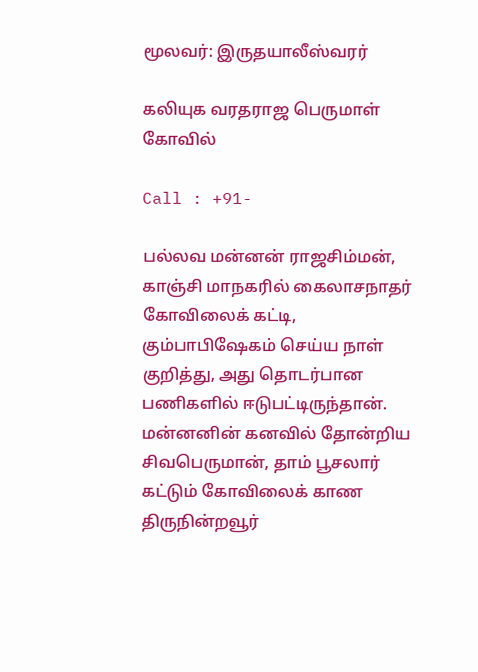மூலவர்: இருதயாலீஸ்வரர்

கலியுக வரதராஜ பெருமாள் கோவில்

Call : +91-

பல்லவ மன்னன் ராஜசிம்மன், காஞ்சி மாநகரில் கைலாசநாதர் கோவிலைக் கட்டி, கும்பாபிஷேகம் செய்ய நாள் குறித்து, அது தொடர்பான பணிகளில் ஈடுபட்டிருந்தான். மன்னனின் கனவில் தோன்றிய சிவபெருமான், தாம் பூசலார் கட்டும் கோவிலைக் காண திருநின்றவூர்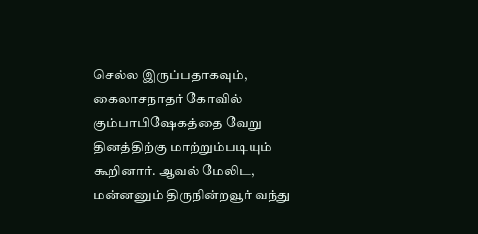செல்ல இருப்பதாகவும், கைலாசநாதர் கோவில் கும்பாபிஷேகத்தை வேறு தினத்திற்கு மாற்றும்படியும் கூறினார். ஆவல் மேலிட, மன்னனும் திருநின்றவூர் வந்து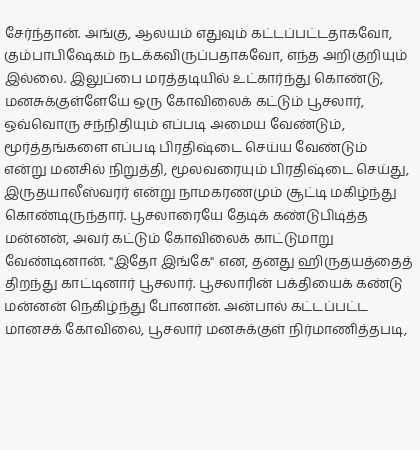சேர்ந்தான். அங்கு, ஆலயம் எதுவும் கட்டப்பட்டதாகவோ, கும்பாபிஷேகம் நடக்கவிருப்பதாகவோ, எந்த அறிகுறியும் இல்லை. இலுப்பை மரத்தடியில் உட்கார்ந்து கொண்டு, மனசுக்குள்ளேயே ஒரு கோவிலைக் கட்டும் பூசலார், ஒவ்வொரு சந்நிதியும் எப்படி அமைய வேண்டும், மூர்த்தங்களை எப்படி பிரதிஷ்டை செய்ய வேண்டும் என்று மனசில் நிறுத்தி, மூலவரையும் பிரதிஷ்டை செய்து, இருதயாலீஸ்வரர் என்று நாமகரணமும் சூட்டி மகிழ்ந்து கொண்டிருந்தார். பூசலாரையே தேடிக் கண்டுபிடித்த மன்னன், அவர் கட்டும் கோவிலைக் காட்டுமாறு வேண்டினான். "இதோ இங்கே" என, தனது ஹிருதயத்தைத் திறந்து காட்டினார் பூசலார். பூசலாரின் பக்தியைக் கண்டு மன்னன் நெகிழ்ந்து போனான். அன்பால் கட்டப்பட்ட மானசக் கோவிலை, பூசலார் மனசுக்குள் நிர்மாணித்தபடி,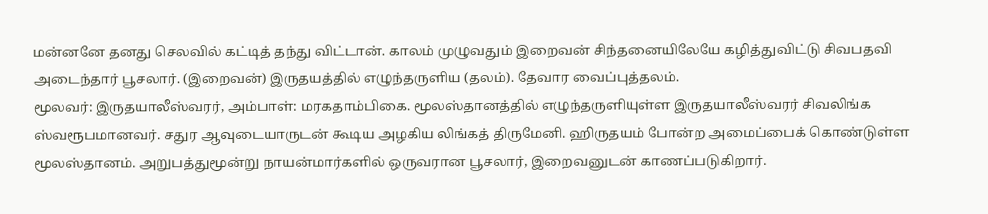மன்னனே தனது செலவில் கட்டித் தந்து விட்டான். காலம் முழுவதும் இறைவன் சிந்தனையிலேயே கழித்துவிட்டு சிவபதவி அடைந்தார் பூசலார். (இறைவன்) இருதயத்தில் எழுந்தருளிய (தலம்). தேவார வைப்புத்தலம்.
மூலவர்: இருதயாலீஸ்வரர், அம்பாள்: மரகதாம்பிகை. மூலஸ்தானத்தில் எழுந்தருளியுள்ள இருதயாலீஸ்வரர் சிவலிங்க ஸ்வரூபமானவர். சதுர ஆவுடையாருடன் கூடிய அழகிய லிங்கத் திருமேனி. ஹிருதயம் போன்ற அமைப்பைக் கொண்டுள்ள மூலஸ்தானம். அறுபத்துமூன்று நாயன்மார்களில் ஒருவரான பூசலார், இறைவனுடன் காணப்படுகிறார்.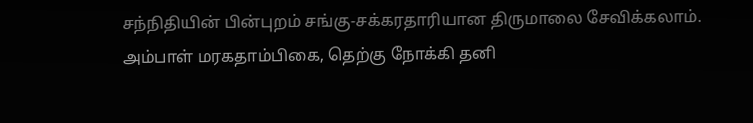சந்நிதியின் பின்புறம் சங்கு-சக்கரதாரியான திருமாலை சேவிக்கலாம். அம்பாள் மரகதாம்பிகை, தெற்கு நோக்கி தனி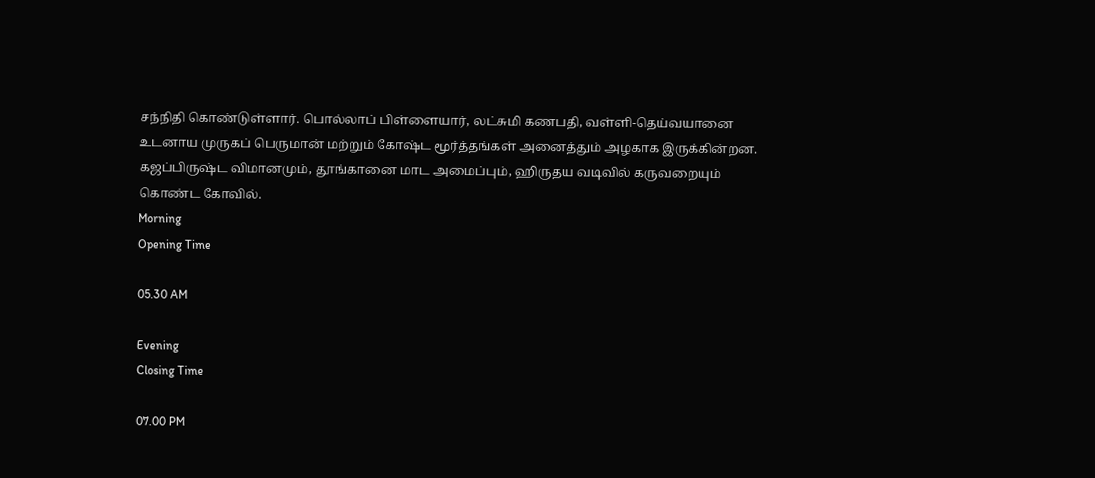சந்நிதி கொண்டுள்ளார். பொல்லாப் பிள்ளையார், லட்சுமி கணபதி, வள்ளி-தெய்வயானை உடனாய முருகப் பெருமான் மற்றும் கோஷ்ட மூர்த்தங்கள் அனைத்தும் அழகாக இருக்கின்றன. கஜப்பிருஷ்ட விமானமும், தூங்கானை மாட அமைப்பும், ஹிருதய வடிவில் கருவறையும் கொண்ட கோவில்.
Morning
Opening Time

05.30 AM

Evening
Closing Time

07.00 PM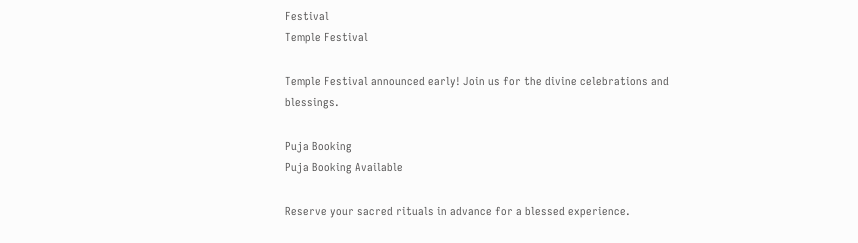Festival
Temple Festival

Temple Festival announced early! Join us for the divine celebrations and blessings.

Puja Booking
Puja Booking Available

Reserve your sacred rituals in advance for a blessed experience.